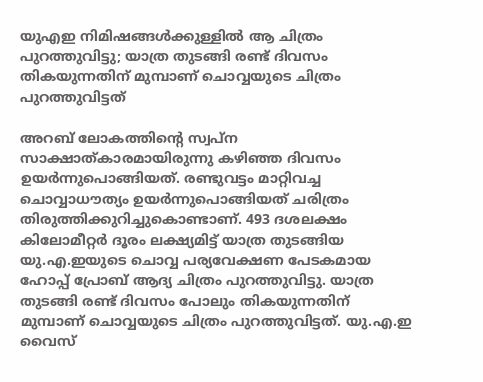യുഎഇ നിമിഷങ്ങൾക്കുള്ളിൽ ആ ചിത്രം പുറത്തുവിട്ടു; യാത്ര തുടങ്ങി രണ്ട് ദിവസം തികയുന്നതിന് മുമ്പാണ് ചൊവ്വയുടെ ചിത്രം പുറത്തുവിട്ടത്

അറബ് ലോകത്തിന്റെ സ്വപ്ന സാക്ഷാത്കാരമായിരുന്നു കഴിഞ്ഞ ദിവസം ഉയർന്നുപൊങ്ങിയത്. രണ്ടുവട്ടം മാറ്റിവച്ച ചൊവ്വാധൗത്യം ഉയർന്നുപൊങ്ങിയത് ചരിത്രം തിരുത്തിക്കുറിച്ചുകൊണ്ടാണ്. 493 ദശലക്ഷം കിലോമീറ്റർ ദൂരം ലക്ഷ്യമിട്ട് യാത്ര തുടങ്ങിയ യു.എ.ഇയുടെ ചൊവ്വ പര്യവേക്ഷണ പേടകമായ ഹോപ്പ് പ്രോബ് ആദ്യ ചിത്രം പുറത്തുവിട്ടു. യാത്ര തുടങ്ങി രണ്ട് ദിവസം പോലും തികയുന്നതിന് മുമ്പാണ് ചൊവ്വയുടെ ചിത്രം പുറത്തുവിട്ടത്. യു.എ.ഇ വൈസ്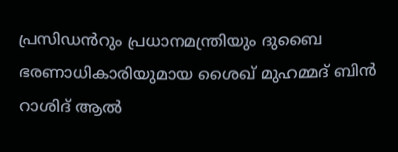പ്രസിഡൻറും പ്രധാനമന്ത്രിയും ദുബൈ ഭരണാധികാരിയുമായ ശൈഖ് മുഹമ്മദ് ബിൻ റാശിദ് ആൽ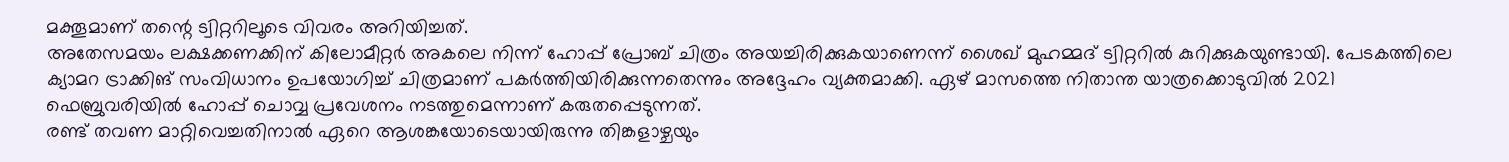മക്തൂമാണ് തന്റെ ട്വിറ്ററിലൂടെ വിവരം അറിയിച്ചത്.
അതേസമയം ലക്ഷക്കണക്കിന് കിലോമീറ്റർ അകലെ നിന്ന് ഹോപ്പ് പ്രോബ് ചിത്രം അയച്ചിരിക്കുകയാണെന്ന് ശൈഖ് മുഹമ്മദ് ട്വിറ്ററിൽ കുറിക്കുകയുണ്ടായി. പേടകത്തിലെ ക്യാമറ ട്രാക്കിങ് സംവിധാനം ഉപയോഗിച്ച് ചിത്രമാണ് പകർത്തിയിരിക്കുന്നതെന്നും അദ്ദേഹം വ്യക്തമാക്കി. ഏഴ് മാസത്തെ നിതാന്ത യാത്രക്കൊടുവിൽ 2021 ഫെബ്രുവരിയിൽ ഹോപ്പ് ചൊവ്വ പ്രവേശനം നടത്തുമെന്നാണ് കരുതപ്പെടുന്നത്.
രണ്ട് തവണ മാറ്റിവെച്ചതിനാൽ ഏറെ ആശങ്കയോടെയായിരുന്നു തിങ്കളാഴ്ചയും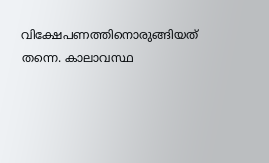വിക്ഷേപണത്തിനൊരുങ്ങിയത് തന്നെ. കാലാവസ്ഥ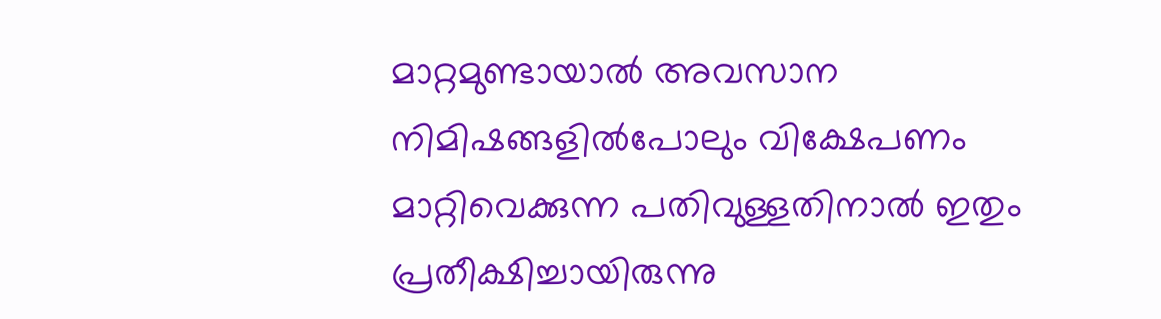മാറ്റമുണ്ടായാൽ അവസാന നിമിഷങ്ങളിൽപോലും വിക്ഷേപണം മാറ്റിവെക്കുന്ന പതിവുള്ളതിനാൽ ഇതും പ്രതീക്ഷിച്ചായിരുന്നു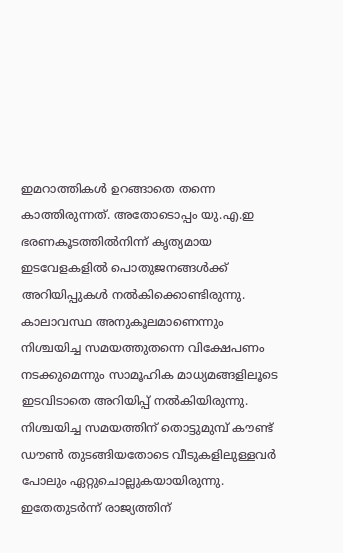ഇമറാത്തികൾ ഉറങ്ങാതെ തന്നെ കാത്തിരുന്നത്. അതോടൊപ്പം യു.എ.ഇ ഭരണകൂടത്തിൽനിന്ന് കൃത്യമായ ഇടവേളകളിൽ പൊതുജനങ്ങൾക്ക് അറിയിപ്പുകൾ നൽകിക്കൊണ്ടിരുന്നു. കാലാവസ്ഥ അനുകൂലമാണെന്നും നിശ്ചയിച്ച സമയത്തുതന്നെ വിക്ഷേപണം നടക്കുമെന്നും സാമൂഹിക മാധ്യമങ്ങളിലൂടെ ഇടവിടാതെ അറിയിപ്പ് നൽകിയിരുന്നു. നിശ്ചയിച്ച സമയത്തിന് തൊട്ടുമുമ്പ് കൗണ്ട് ഡൗൺ തുടങ്ങിയതോടെ വീടുകളിലുള്ളവർ പോലും ഏറ്റുചൊല്ലുകയായിരുന്നു. ഇതേതുടർന്ന് രാജ്യത്തിന്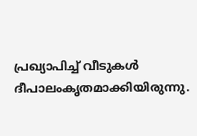പ്രഖ്യാപിച്ച് വീടുകൾ ദീപാലംകൃതമാക്കിയിരുന്നു.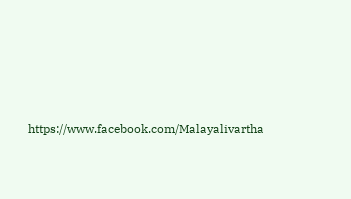https://www.facebook.com/Malayalivartha